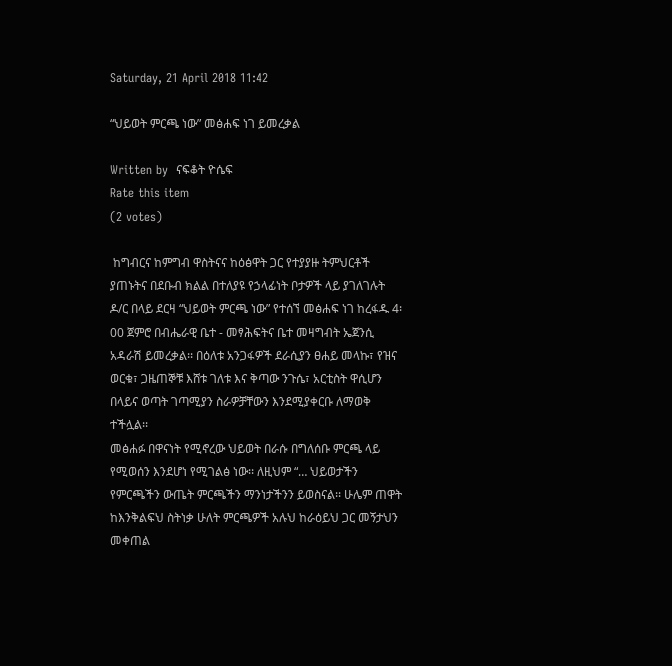Saturday, 21 April 2018 11:42

“ህይወት ምርጫ ነው” መፅሐፍ ነገ ይመረቃል

Written by  ናፍቆት ዮሴፍ
Rate this item
(2 votes)

 ከግብርና ከምግብ ዋስትናና ከዕፅዋት ጋር የተያያዙ ትምህርቶች ያጠኑትና በደቡብ ክልል በተለያዩ የኃላፊነት ቦታዎች ላይ ያገለገሉት ዶ/ር በላይ ደርዛ “ህይወት ምርጫ ነው” የተሰኘ መፅሐፍ ነገ ከረፋዱ 4፡00 ጀምሮ በብሔራዊ ቤተ - መፃሕፍትና ቤተ መዛግብት ኤጀንሲ አዳራሽ ይመረቃል፡፡ በዕለቱ አንጋፋዎች ደራሲያን ፀሐይ መላኩ፣ የዝና ወርቁ፣ ጋዜጠኞቹ እሸቱ ገለቱ እና ቅጣው ንጉሴ፣ አርቲስት ዋሲሆን በላይና ወጣት ገጣሚያን ስራዎቻቸውን እንደሚያቀርቡ ለማወቅ ተችሏል፡፡
መፅሐፉ በዋናነት የሚኖረው ህይወት በራሱ በግለሰቡ ምርጫ ላይ የሚወሰን እንደሆነ የሚገልፅ ነው፡፡ ለዚህም “… ህይወታችን የምርጫችን ውጤት ምርጫችን ማንነታችንን ይወስናል፡፡ ሁሌም ጠዋት ከእንቅልፍህ ስትነቃ ሁለት ምርጫዎች አሉህ ከራዕይህ ጋር መኝታህን መቀጠል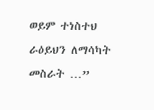ወይም ተነስተህ ራዕይህን ለማሳካት መስራት …”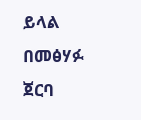ይላል በመፅሃፉ ጀርባ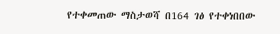የተቀመጠው ማስታወሻ በ164 ገፅ የተቀነበበው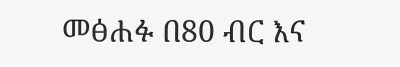መፅሐፉ በ80 ብር እና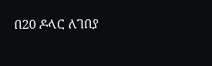በ20 ዶላር ለገበያ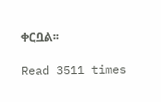ቀርቧል፡፡

Read 3511 times